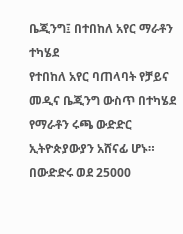ቤጂንግ፤ በተበከለ አየር ማራቶን ተካሄደ
የተበከለ አየር ባጠላባት የቻይና መዲና ቤጂንግ ውስጥ በተካሄደ የማራቶን ሩጫ ውድድር ኢትዮጵያውያን አሸናፊ ሆኑ። በውድድሩ ወደ 25000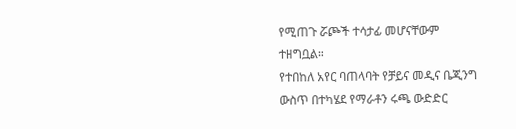የሚጠጉ ሯጮች ተሳታፊ መሆናቸውም ተዘግቧል።
የተበከለ አየር ባጠላባት የቻይና መዲና ቤጂንግ ውስጥ በተካሄደ የማራቶን ሩጫ ውድድር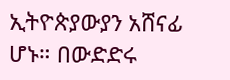ኢትዮጵያውያን አሸናፊ ሆኑ። በውድድሩ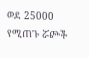ወደ 25000 የሚጠጉ ሯጮች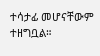ተሳታፊ መሆናቸውም ተዘግቧል።